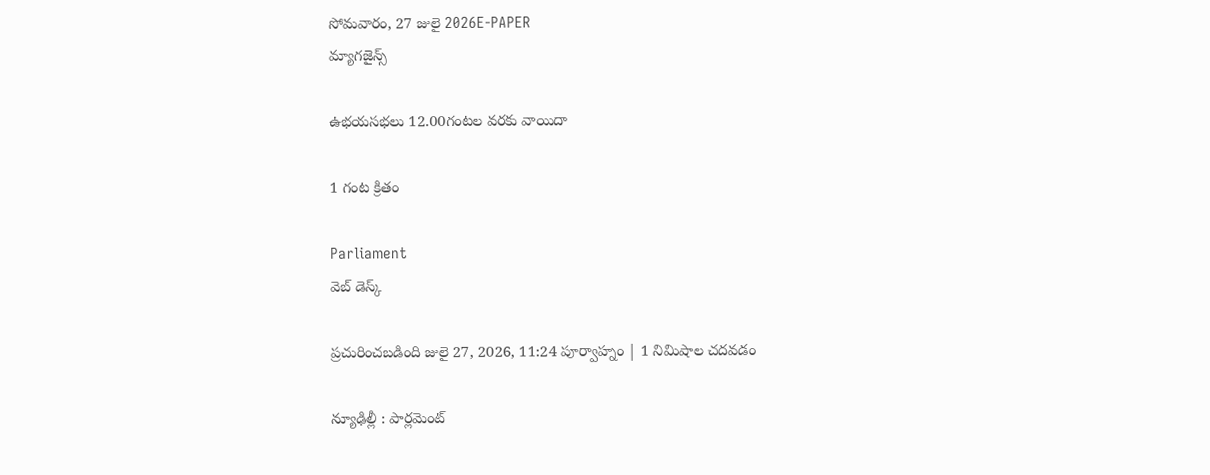సోమవారం, 27 జులై 2026E-PAPER
మ్యాగజైన్స్

ఉభయసభలు 12.00గంటల వరకు వాయిదా

1 గంట క్రితం

Parliament
వెబ్ డెస్క్

ప్రచురించబడింది జులై 27, 2026, 11:24 పూర్వాహ్నం | 1 నిమిషాల చదవడం

న్యూఢిల్లీ : పార్లమెంట్‌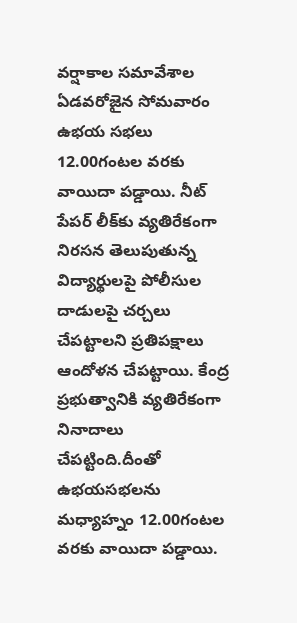వర్షాకాల సమావేశాల ఏడవరోజైన సోమవారం ఉభయ సభలు 12.00గంటల వరకు వాయిదా పడ్డాయి. నీట్‌ పేపర్‌ లీక్‌కు వ్యతిరేకంగా నిరసన తెలుపుతున్న విద్యార్థులపై పోలీసుల దాడులపై చర్చలు చేపట్టాలని ప్రతిపక్ష‍ాలు ఆందోళన చేపట్టాయి. కేంద్ర ప్రభుత్వానికి వ్యతిరేకంగా నినాదాలు చేపట్టింది.దీంతో ఉభయసభలను మధ్యాహ్నం 12.00గంటల వరకు వాయిదా పడ్డాయి.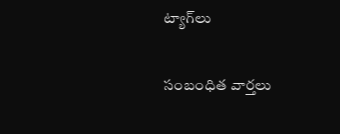ట్యాగ్‌లు

సంబంధిత వార్తలు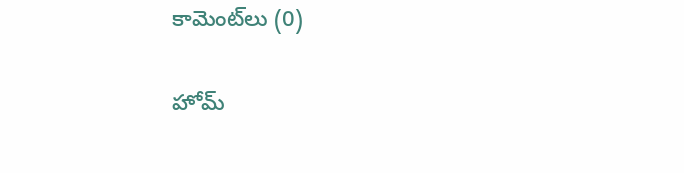కామెంట్‌లు (0)

హోమ్